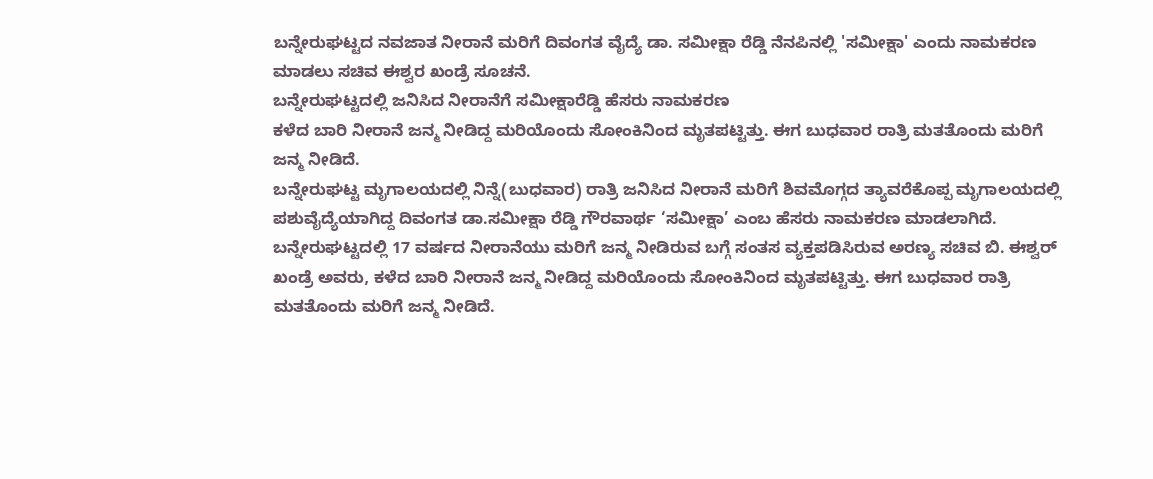ಬನ್ನೇರುಘಟ್ಟದ ನವಜಾತ ನೀರಾನೆ ಮರಿಗೆ ದಿವಂಗತ ವೈದ್ಯೆ ಡಾ. ಸಮೀಕ್ಷಾ ರೆಡ್ಡಿ ನೆನಪಿನಲ್ಲಿ 'ಸಮೀಕ್ಷಾ' ಎಂದು ನಾಮಕರಣ ಮಾಡಲು ಸಚಿವ ಈಶ್ವರ ಖಂಡ್ರೆ ಸೂಚನೆ.
ಬನ್ನೇರುಘಟ್ಟದಲ್ಲಿ ಜನಿಸಿದ ನೀರಾನೆಗೆ ಸಮೀಕ್ಷಾರೆಡ್ಡಿ ಹೆಸರು ನಾಮಕರಣ
ಕಳೆದ ಬಾರಿ ನೀರಾನೆ ಜನ್ಮ ನೀಡಿದ್ದ ಮರಿಯೊಂದು ಸೋಂಕಿನಿಂದ ಮೃತಪಟ್ಟಿತ್ತು. ಈಗ ಬುಧವಾರ ರಾತ್ರಿ ಮತತೊಂದು ಮರಿಗೆ ಜನ್ಮ ನೀಡಿದೆ.
ಬನ್ನೇರುಘಟ್ಟ ಮೃಗಾಲಯದಲ್ಲಿ ನಿನ್ನೆ(ಬುಧವಾರ) ರಾತ್ರಿ ಜನಿಸಿದ ನೀರಾನೆ ಮರಿಗೆ ಶಿವಮೊಗ್ಗದ ತ್ಯಾವರೆಕೊಪ್ಪ ಮೃಗಾಲಯದಲ್ಲಿ ಪಶುವೈದ್ಯೆಯಾಗಿದ್ದ ದಿವಂಗತ ಡಾ.ಸಮೀಕ್ಷಾ ರೆಡ್ಡಿ ಗೌರವಾರ್ಥ ‘ಸಮೀಕ್ಷಾ’ ಎಂಬ ಹೆಸರು ನಾಮಕರಣ ಮಾಡಲಾಗಿದೆ.
ಬನ್ನೇರುಘಟ್ಟದಲ್ಲಿ 17 ವರ್ಷದ ನೀರಾನೆಯು ಮರಿಗೆ ಜನ್ಮ ನೀಡಿರುವ ಬಗ್ಗೆ ಸಂತಸ ವ್ಯಕ್ತಪಡಿಸಿರುವ ಅರಣ್ಯ ಸಚಿವ ಬಿ. ಈಶ್ವರ್ ಖಂಡ್ರೆ ಅವರು, ಕಳೆದ ಬಾರಿ ನೀರಾನೆ ಜನ್ಮ ನೀಡಿದ್ದ ಮರಿಯೊಂದು ಸೋಂಕಿನಿಂದ ಮೃತಪಟ್ಟಿತ್ತು. ಈಗ ಬುಧವಾರ ರಾತ್ರಿ ಮತತೊಂದು ಮರಿಗೆ ಜನ್ಮ ನೀಡಿದೆ.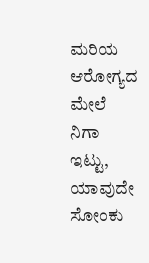ಮರಿಯ ಆರೋಗ್ಯದ ಮೇಲೆ ನಿಗಾ ಇಟ್ಟು, ಯಾವುದೇ ಸೋಂಕು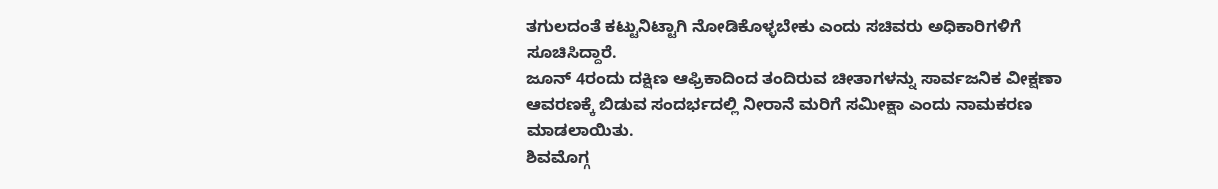ತಗುಲದಂತೆ ಕಟ್ಟುನಿಟ್ಟಾಗಿ ನೋಡಿಕೊಳ್ಳಬೇಕು ಎಂದು ಸಚಿವರು ಅಧಿಕಾರಿಗಳಿಗೆ ಸೂಚಿಸಿದ್ದಾರೆ.
ಜೂನ್ 4ರಂದು ದಕ್ಷಿಣ ಆಫ್ರಿಕಾದಿಂದ ತಂದಿರುವ ಚೀತಾಗಳನ್ನು ಸಾರ್ವಜನಿಕ ವೀಕ್ಷಣಾ ಆವರಣಕ್ಕೆ ಬಿಡುವ ಸಂದರ್ಭದಲ್ಲಿ ನೀರಾನೆ ಮರಿಗೆ ಸಮೀಕ್ಷಾ ಎಂದು ನಾಮಕರಣ ಮಾಡಲಾಯಿತು.
ಶಿವಮೊಗ್ಗ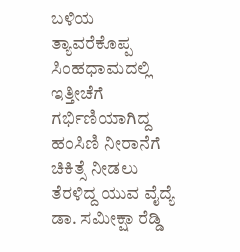ಬಳಿಯ ತ್ಯಾವರೆಕೊಪ್ಪ ಸಿಂಹಧಾಮದಲ್ಲಿ ಇತ್ತೀಚೆಗೆ ಗರ್ಭಿಣಿಯಾಗಿದ್ದ ಹಂಸಿಣಿ ನೀರಾನೆಗೆ ಚಿಕಿತ್ಸೆ ನೀಡಲು ತೆರಳಿದ್ದ ಯುವ ವೈದ್ಯೆ ಡಾ. ಸಮೀಕ್ಷಾ ರೆಡ್ಡಿ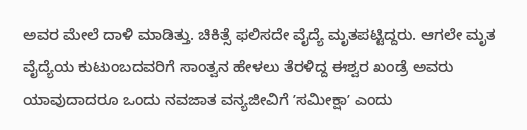ಅವರ ಮೇಲೆ ದಾಳಿ ಮಾಡಿತ್ತು. ಚಿಕಿತ್ಸೆ ಫಲಿಸದೇ ವೈದ್ಯೆ ಮೃತಪಟ್ಟಿದ್ದರು. ಆಗಲೇ ಮೃತ ವೈದ್ಯೆಯ ಕುಟುಂಬದವರಿಗೆ ಸಾಂತ್ವನ ಹೇಳಲು ತೆರಳಿದ್ದ ಈಶ್ವರ ಖಂಡ್ರೆ ಅವರು ಯಾವುದಾದರೂ ಒಂದು ನವಜಾತ ವನ್ಯಜೀವಿಗೆ ʼಸಮೀಕ್ಷಾʼ ಎಂದು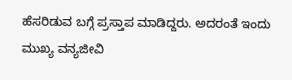ಹೆಸರಿಡುವ ಬಗ್ಗೆ ಪ್ರಸ್ತಾಪ ಮಾಡಿದ್ದರು. ಅದರಂತೆ ಇಂದು ಮುಖ್ಯ ವನ್ಯಜೀವಿ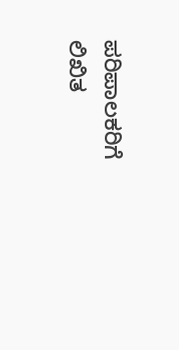ಪರಿಪಾಲಕರಿಗೆ ಲಿಖಿತ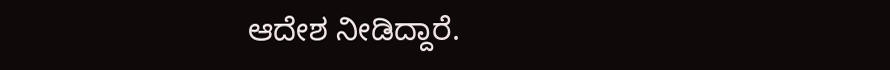ಆದೇಶ ನೀಡಿದ್ದಾರೆ.